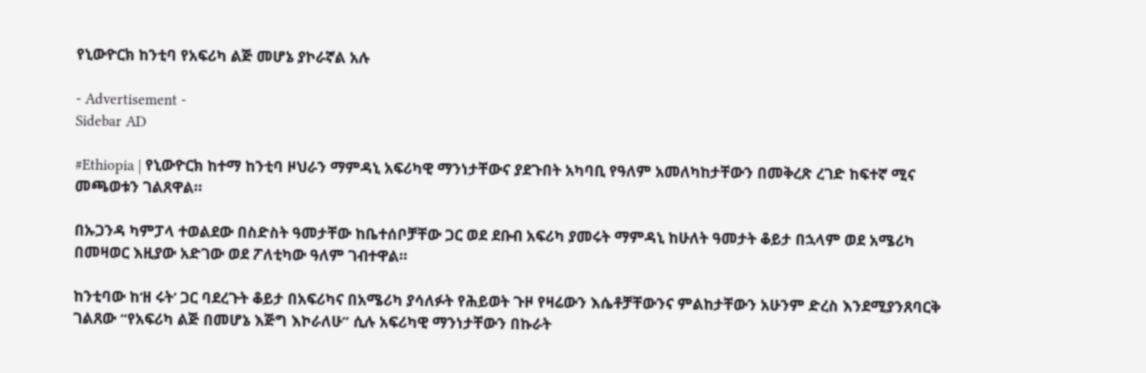የኒውዮርክ ከንቲባ የአፍሪካ ልጅ መሆኔ ያኮራኛል አሉ

- Advertisement -
Sidebar AD

#Ethiopia | የኒውዮርክ ከተማ ከንቲባ ዞህራን ማምዳኒ አፍሪካዊ ማንነታቸውና ያደጉበት አካባቢ የዓለም አመለካከታቸውን በመቅረጽ ረገድ ከፍተኛ ሚና መጫወቱን ገልጸዋል።

በኡጋንዳ ካምፓላ ተወልደው በስድስት ዓመታቸው ከቤተሰቦቻቸው ጋር ወደ ደቡብ አፍሪካ ያመሩት ማምዳኒ ከሁለት ዓመታት ቆይታ በኋላም ወደ አሜሪካ በመዛወር እዚያው አድገው ወደ ፖለቲካው ዓለም ገብተዋል።

ከንቲባው ከ‘ዘ ሩት’ ጋር ባደረጉት ቆይታ በአፍሪካና በአሜሪካ ያሳለፉት የሕይወት ጉዞ የዛሬውን እሴቶቻቸውንና ምልከታቸውን አሁንም ድረስ እንደሚያንጸባርቅ ገልጸው “የአፍሪካ ልጅ በመሆኔ እጅግ እኮራለሁ” ሲሉ አፍሪካዊ ማንነታቸውን በኩራት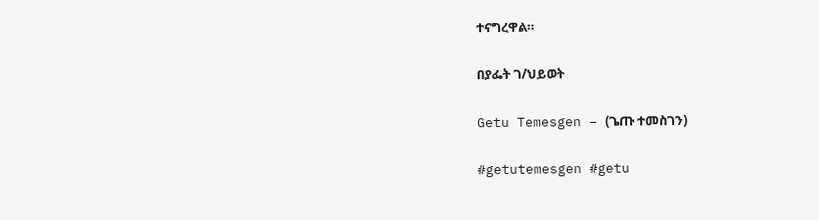ተናግረዋል።

በያፌት ገ/ህይወት

Getu Temesgen – (ጌጡ ተመስገን)

#getutemesgen #getu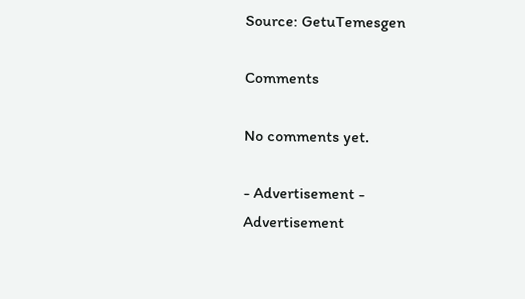Source: GetuTemesgen

Comments

No comments yet.

- Advertisement -
Advertisement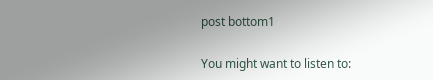post bottom1

You might want to listen to: